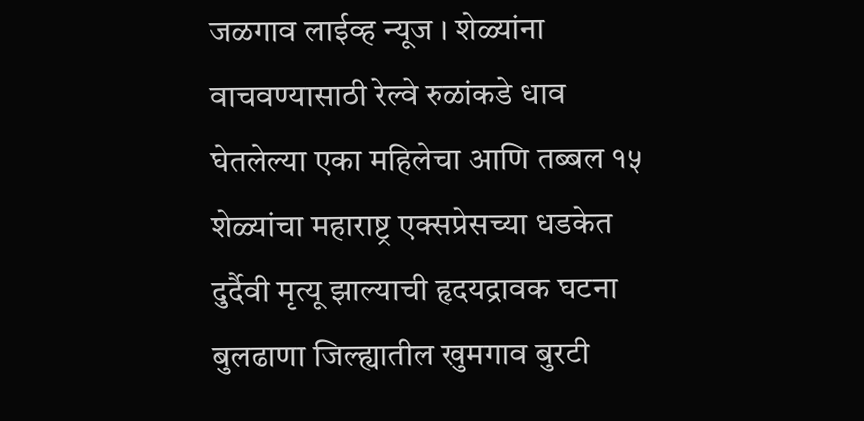जळगाव लाईव्ह न्यूज । शेळ्यांना वाचवण्यासाठी रेल्वे रुळांकडे धाव घेतलेल्या एका महिलेचा आणि तब्बल १५ शेळ्यांचा महाराष्ट्र एक्सप्रेसच्या धडकेत दुर्दैवी मृत्यू झाल्याची हृदयद्रावक घटना बुलढाणा जिल्ह्यातील खुमगाव बुरटी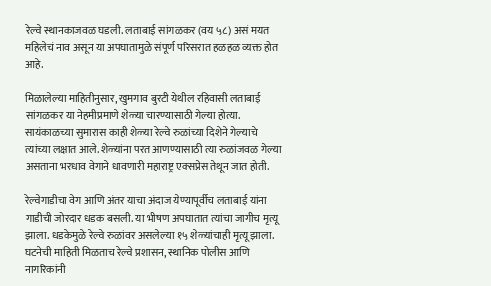रेल्वे स्थानकाजवळ घडली. लताबाई सांगळकर (वय ५८) असं मयत महिलेचं नाव असून या अपघातामुळे संपूर्ण परिसरात हळहळ व्यक्त होत आहे.

मिळालेल्या माहितीनुसार, खुमगाव बुरटी येथील रहिवासी लताबाई सांगळकर या नेहमीप्रमाणे शेळ्या चारण्यासाठी गेल्या होत्या. सायंकाळच्या सुमारास काही शेळ्या रेल्वे रुळांच्या दिशेने गेल्याचे त्यांच्या लक्षात आले. शेळ्यांना परत आणण्यासाठी त्या रुळांजवळ गेल्या असताना भरधाव वेगाने धावणारी महाराष्ट्र एक्सप्रेस तेथून जात होती.

रेल्वेगाडीचा वेग आणि अंतर याचा अंदाज येण्यापूर्वीच लताबाई यांना गाडीची जोरदार धडक बसली. या भीषण अपघातात त्यांचा जागीच मृत्यू झाला. धडकेमुळे रेल्वे रुळांवर असलेल्या १५ शेळ्यांचाही मृत्यू झाला. घटनेची माहिती मिळताच रेल्वे प्रशासन, स्थानिक पोलीस आणि नागरिकांनी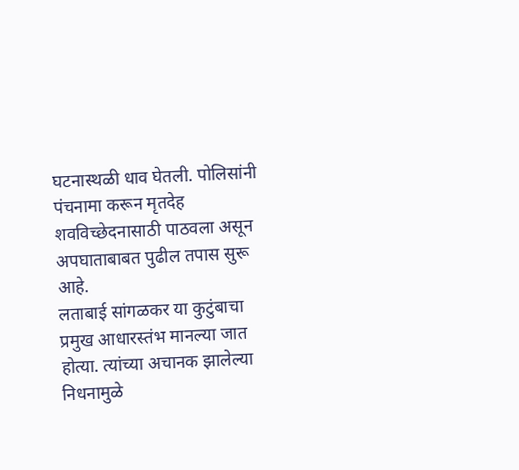घटनास्थळी धाव घेतली. पोलिसांनी पंचनामा करून मृतदेह शवविच्छेदनासाठी पाठवला असून अपघाताबाबत पुढील तपास सुरू आहे.
लताबाई सांगळकर या कुटुंबाचा प्रमुख आधारस्तंभ मानल्या जात होत्या. त्यांच्या अचानक झालेल्या निधनामुळे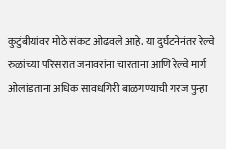कुटुंबीयांवर मोठे संकट ओढवले आहे. या दुर्घटनेनंतर रेल्वे रुळांच्या परिसरात जनावरांना चारताना आणि रेल्वे मार्ग ओलांडताना अधिक सावधगिरी बाळगण्याची गरज पुन्हा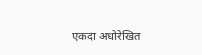एकदा अधोरेखित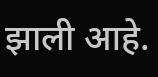झाली आहे.